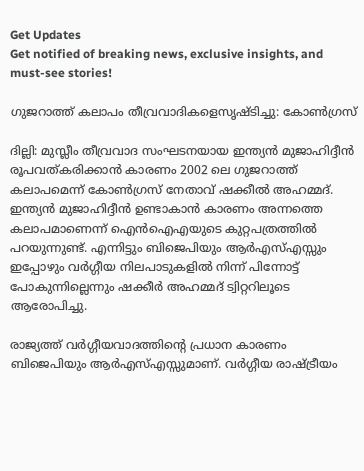Get Updates
Get notified of breaking news, exclusive insights, and must-see stories!

ഗുജറാത്ത് കലാപം തീവ്രവാദികളെസൃഷ്ടിച്ചു: കോണ്‍ഗ്രസ്

ദില്ലി: മുസ്ലീം തീവ്രവാദ സംഘടനയായ ഇന്ത്യന്‍ മുജാഹിദ്ദീന്‍ രൂപവത്കരിക്കാന്‍ കാരണം 2002 ലെ ഗുജറാത്ത് കലാപമെന്ന് കോണ്‍ഗ്രസ് നേതാവ് ഷക്കീല്‍ അഹമ്മദ്. ഇന്ത്യന്‍ മുജാഹിദ്ദീന്‍ ഉണ്ടാകാന്‍ കാരണം അന്നത്തെ കലാപമാണെന്ന് ഐന്‍ഐഎയുടെ കുറ്റപത്രത്തില്‍ പറയുന്നുണ്ട്. എന്നിട്ടും ബിജെപിയും ആര്‍എസ്എസ്സും ഇപ്പോഴും വര്‍ഗ്ഗീയ നിലപാടുകളില്‍ നിന്ന് പിന്നോട്ട് പോകുന്നില്ലെന്നും ഷക്കീര്‍ അഹമ്മദ് ട്വിറ്ററിലൂടെ ആരോപിച്ചു.

രാജ്യത്ത് വര്‍ഗ്ഗീയവാദത്തിന്റെ പ്രധാന കാരണം ബിജെപിയും ആര്‍എസ്എസ്സുമാണ്. വര്‍ഗ്ഗീയ രാഷ്ട്രീയം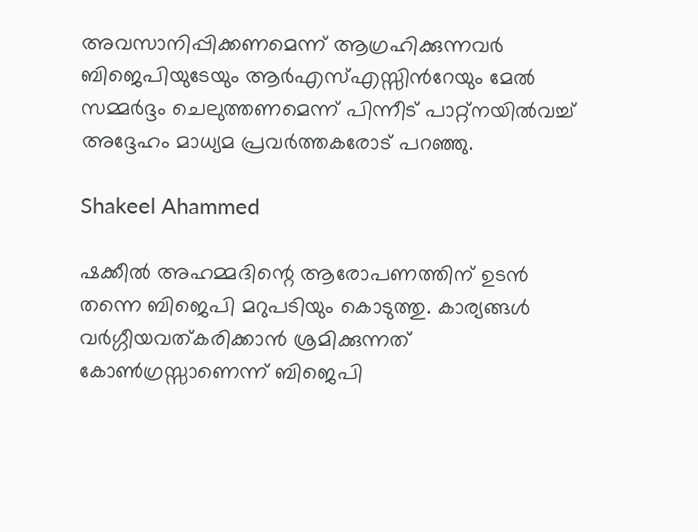അവസാനിപ്പിക്കണമെന്ന് ആഗ്രഹിക്കുന്നവര്‍ ബിജെപിയുടേയും ആര്‍എസ്എസ്സിന്‍റേയും മേല്‍ സമ്മര്‍ദ്ദം ചെലുത്തണമെന്ന് പിന്നീട് പാറ്റ്‌നയില്‍വച്ച് അദ്ദേഹം മാധ്യമ പ്രവര്‍ത്തകരോട് പറഞ്ഞു.

Shakeel Ahammed

ഷക്കീല്‍ അഹമ്മദിന്റെ ആരോപണത്തിന് ഉടന്‍ തന്നെ ബിജെപി മറുപടിയും കൊടുത്തു. കാര്യങ്ങള്‍ വര്‍ഗ്ഗീയവത്കരിക്കാന്‍ ശ്രമിക്കുന്നത് കോണ്‍ഗ്രസ്സാണെന്ന് ബിജെപി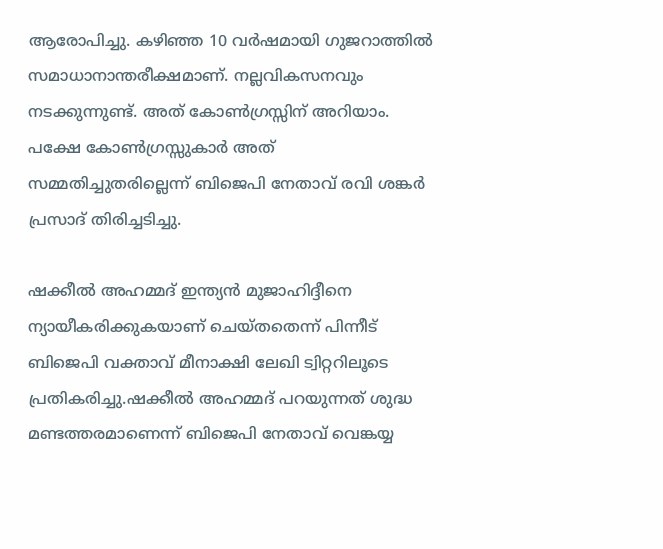ആരോപിച്ചു. കഴിഞ്ഞ 10 വര്‍ഷമായി ഗുജറാത്തില്‍ സമാധാനാന്തരീക്ഷമാണ്. നല്ലവികസനവും നടക്കുന്നുണ്ട്. അത് കോണ്‍ഗ്രസ്സിന് അറിയാം. പക്ഷേ കോണ്‍ഗ്രസ്സുകാര്‍ അത് സമ്മതിച്ചുതരില്ലെന്ന് ബിജെപി നേതാവ് രവി ശങ്കര്‍ പ്രസാദ് തിരിച്ചടിച്ചു.

ഷക്കീല്‍ അഹമ്മദ് ഇന്ത്യന്‍ മുജാഹിദ്ദീനെ ന്യായീകരിക്കുകയാണ് ചെയ്തതെന്ന് പിന്നീട് ബിജെപി വക്താവ് മീനാക്ഷി ലേഖി ട്വിറ്ററിലൂടെ പ്രതികരിച്ചു.ഷക്കീല്‍ അഹമ്മദ് പറയുന്നത് ശുദ്ധ മണ്ടത്തരമാണെന്ന് ബിജെപി നേതാവ് വെങ്കയ്യ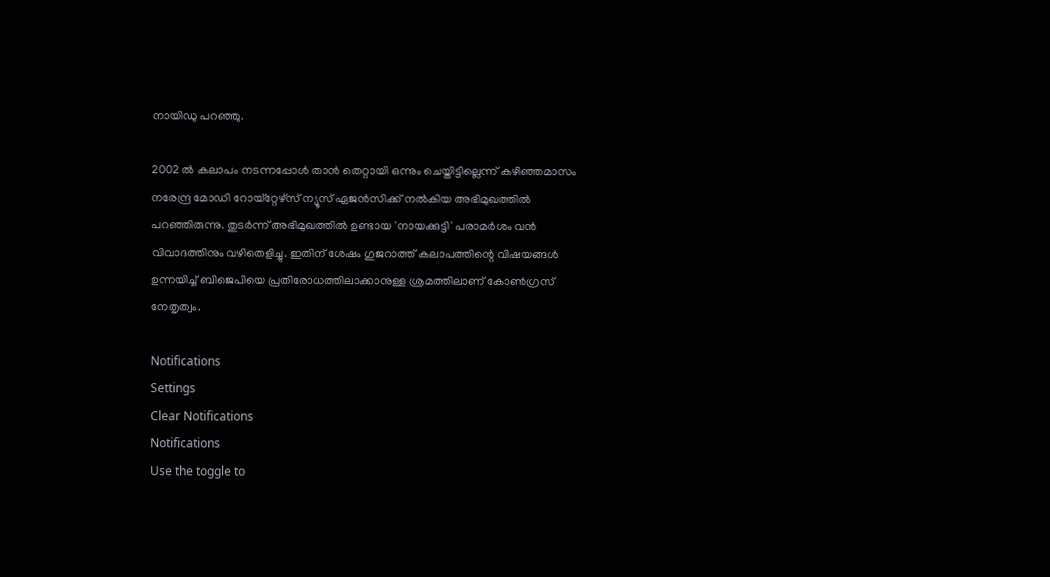നായിഡു പറഞ്ഞു.

2002 ല്‍ കലാപം നടന്നപ്പോള്‍ താന്‍ തെറ്റായി ഒന്നും ചെയ്തിട്ടില്ലെന്ന് കഴിഞ്ഞമാസം നരേന്ദ്ര മോഡി റോയ്‌റ്റേഴ്‌സ് ന്യൂസ് ഏജന്‍സിക്ക് നല്‍കിയ അഭിമുഖത്തില്‍ പറഞ്ഞിരുന്നു. തുടര്‍ന്ന് അഭിമുഖത്തില്‍ ഉണ്ടായ 'നായക്കുട്ടി' പരാമര്‍ശം വന്‍ വിവാദത്തിനും വഴിതെളിച്ചു. ഇതിന് ശേഷം ഗുജറാത്ത് കലാപത്തിന്റെ വിഷയങ്ങള്‍ ഉന്നയിച്ച് ബിജെപിയെ പ്രതിരോധത്തിലാക്കാനുള്ള ശ്രമത്തിലാണ് കോണ്‍ഗ്രസ് നേതൃത്വം.

Notifications
Settings
Clear Notifications
Notifications
Use the toggle to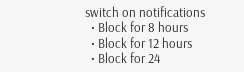switch on notifications
  • Block for 8 hours
  • Block for 12 hours
  • Block for 24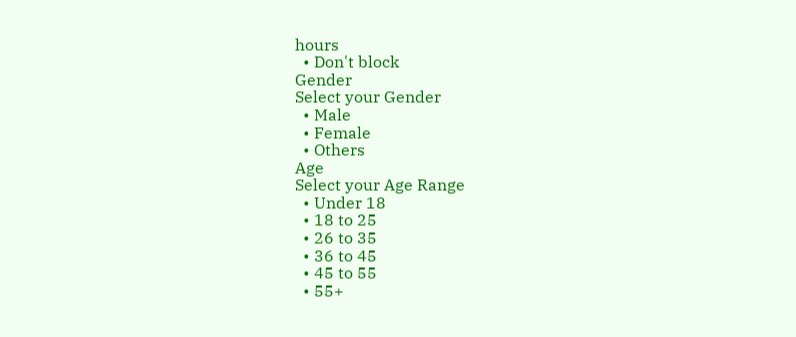hours
  • Don't block
Gender
Select your Gender
  • Male
  • Female
  • Others
Age
Select your Age Range
  • Under 18
  • 18 to 25
  • 26 to 35
  • 36 to 45
  • 45 to 55
  • 55+